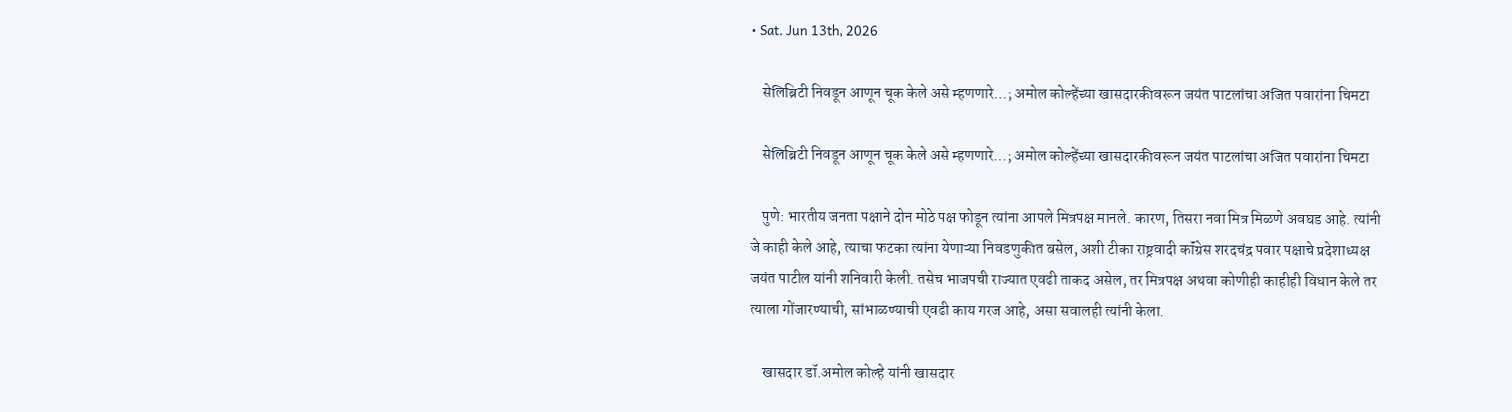• Sat. Jun 13th, 2026

    सेलिब्रिटी निवडून आणून चूक केले असे म्हणणारे…; अमोल कोल्हेंच्या खासदारकीवरून जयंत पाटलांचा अजित पवारांना चिमटा

    सेलिब्रिटी निवडून आणून चूक केले असे म्हणणारे…; अमोल कोल्हेंच्या खासदारकीवरून जयंत पाटलांचा अजित पवारांना चिमटा

    पुणे: भारतीय जनता पक्षाने दोन मोठे पक्ष फोडून त्यांना आपले मित्रपक्ष मानले. कारण, तिसरा नवा मित्र मिळणे अवघड आहे. त्यांनी जे काही केले आहे, त्याचा फटका त्यांना येणाऱ्या निवडणुकीत बसेल, अशी टीका राष्ट्रवादी कॉंग्रेस शरदचंद्र पवार पक्षाचे प्रदेशाध्यक्ष जयंत पाटील यांनी शनिवारी केली. तसेच भाजपची राज्यात एवढी ताकद असेल, तर मित्रपक्ष अथवा कोणीही काहीही विधान केले तर त्याला गोंजारण्याची, सांभाळण्याची एवढी काय गरज आहे, असा सवालही त्यांनी केला.

    खासदार डॉ.अमोल कोल्हे यांनी खासदार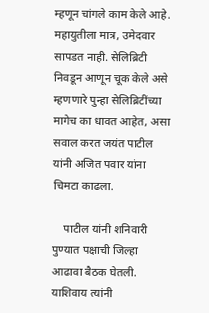म्हणून चांगले काम केले आहे. महायुतीला मात्र, उमेदवार सापडत नाही. सेलिब्रिटी निवडून आणून चूक केले असे म्हणणारे पुन्हा सेलिब्रिटींच्या मागेच का धावत आहेत, असा सवाल करत जयंत पाटील यांनी अजित पवार यांना चिमटा काढला.

    पाटील यांनी शनिवारी पुण्यात पक्षाची जिल्हा आढावा बैठक घेतली. याशिवाय त्यांनी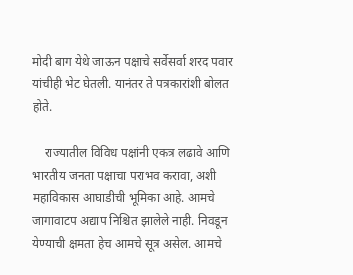मोदी बाग येथे जाऊन पक्षाचे सर्वेसर्वा शरद पवार यांचीही भेट घेतली. यानंतर ते पत्रकारांशी बोलत होते.

    राज्यातील विविध पक्षांनी एकत्र लढावे आणि भारतीय जनता पक्षाचा पराभव करावा, अशी महाविकास आघाडीची भूमिका आहे. आमचे जागावाटप अद्याप निश्चित झालेले नाही. निवडून येण्याची क्षमता हेच आमचे सूत्र असेल. आमचे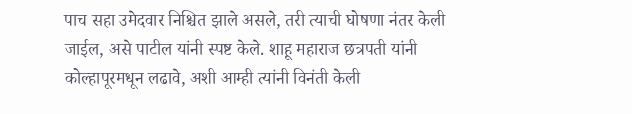पाच सहा उमेदवार निश्चित झाले असले, तरी त्याची घोषणा नंतर केली जाईल, असे पाटील यांनी स्पष्ट केले. शाहू महाराज छत्रपती यांनी कोल्हापूरमधून लढावे, अशी आम्ही त्यांनी विनंती केली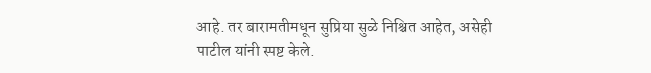आहे. तर बारामतीमधून सुप्रिया सुळे निश्चित आहेत, असेही पाटील यांनी स्पष्ट केले.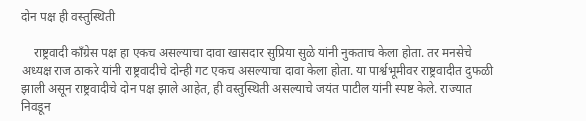दोन पक्ष ही वस्तुस्थिती

    राष्ट्रवादी काँग्रेस पक्ष हा एकच असल्याचा दावा खासदार सुप्रिया सुळे यांनी नुकताच केला होता. तर मनसेचे अध्यक्ष राज ठाकरे यांनी राष्ट्रवादीचे दोन्ही गट एकच असल्याचा दावा केला होता. या पार्श्वभूमीवर राष्ट्रवादीत दुफळी झाली असून राष्ट्रवादीचे दोन पक्ष झाले आहेत, ही वस्तुस्थिती असल्याचे जयंत पाटील यांनी स्पष्ट केले. राज्यात निवडून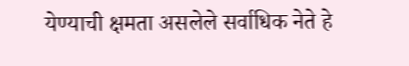येण्याची क्षमता असलेले सर्वाधिक नेते हे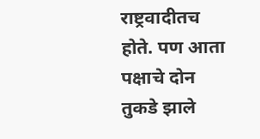राष्ट्रवादीतच होते. पण आता पक्षाचे दोन तुकडे झाले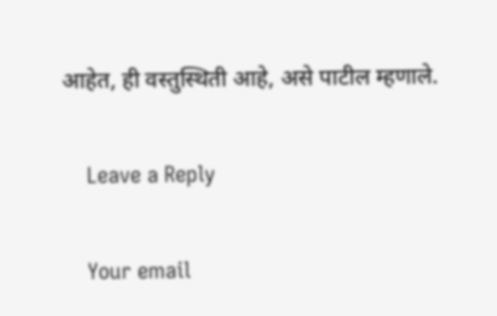आहेत, ही वस्तुस्थिती आहे, असे पाटील म्हणाले.

    Leave a Reply

    Your email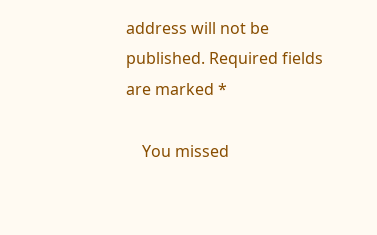address will not be published. Required fields are marked *

    You missed